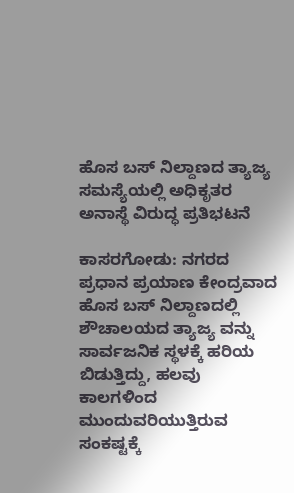ಹೊಸ ಬಸ್ ನಿಲ್ದಾಣದ ತ್ಯಾಜ್ಯ ಸಮಸ್ಯೆಯಲ್ಲಿ ಅಧಿಕೃತರ ಅನಾಸ್ಥೆ ವಿರುದ್ಧ ಪ್ರತಿಭಟನೆ

ಕಾಸರಗೋಡು: ನಗರದ ಪ್ರಧಾನ ಪ್ರಯಾಣ ಕೇಂದ್ರವಾದ ಹೊಸ ಬಸ್ ನಿಲ್ದಾಣದಲ್ಲಿ ಶೌಚಾಲಯದ ತ್ಯಾಜ್ಯ ವನ್ನು ಸಾರ್ವಜನಿಕ ಸ್ಥಳಕ್ಕೆ ಹರಿಯ ಬಿಡುತ್ತಿದ್ದು, ಹಲವು ಕಾಲಗಳಿಂದ ಮುಂದುವರಿಯುತ್ತಿರುವ ಸಂಕಷ್ಟಕ್ಕೆ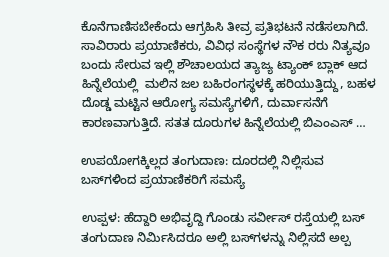ಕೊನೆಗಾಣಿಸಬೇಕೆಂದು ಆಗ್ರಹಿಸಿ ತೀವ್ರ ಪ್ರತಿಭಟನೆ ನಡೆಸಲಾಗಿದೆ. ಸಾವಿರಾರು ಪ್ರಯಾಣಿಕರು, ವಿವಿಧ ಸಂಸ್ಥೆಗಳ ನೌಕ ರರು ನಿತ್ಯವೂ ಬಂದು ಸೇರುವ ಇಲ್ಲಿ ಶೌಚಾಲಯದ ತ್ಯಾಜ್ಯ ಟ್ಯಾಂಕ್ ಬ್ಲಾಕ್ ಆದ ಹಿನ್ನೆಲೆಯಲ್ಲಿ  ಮಲಿನ ಜಲ ಬಹಿರಂಗಸ್ಥಳಕ್ಕೆ ಹರಿಯುತ್ತಿದ್ದು, ಬಹಳ ದೊಡ್ಡ ಮಟ್ಟಿನ ಆರೋಗ್ಯ ಸಮಸ್ಯೆಗಳಿಗೆ, ದುರ್ವಾಸನೆಗೆ ಕಾರಣವಾಗುತ್ತಿದೆ. ಸತತ ದೂರುಗಳ ಹಿನ್ನೆಲೆಯಲ್ಲಿ ಬಿಎಂಎಸ್ …

ಉಪಯೋಗಕ್ಕಿಲ್ಲದ ತಂಗುದಾಣ: ದೂರದಲ್ಲಿ ನಿಲ್ಲಿಸುವ ಬಸ್‌ಗಳಿಂದ ಪ್ರಯಾಣಿಕರಿಗೆ ಸಮಸ್ಯೆ

ಉಪ್ಪಳ: ಹೆದ್ದಾರಿ ಅಭಿವೃದ್ದಿ ಗೊಂಡು ಸರ್ವೀಸ್ ರಸ್ತೆಯಲ್ಲಿ ಬಸ್ ತಂಗುದಾಣ ನಿರ್ಮಿಸಿದರೂ ಅಲ್ಲಿ ಬಸ್‌ಗಳನ್ನು ನಿಲ್ಲಿಸದೆ ಅಲ್ಪ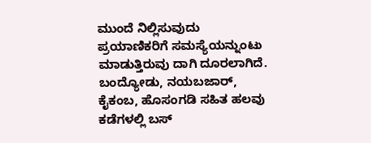ಮುಂದೆ ನಿಲ್ಲಿಸುವುದು ಪ್ರಯಾಣಿಕರಿಗೆ ಸಮಸ್ಯೆಯನ್ನುಂಟು ಮಾಡುತ್ತಿರುವು ದಾಗಿ ದೂರಲಾಗಿದೆ. ಬಂದ್ಯೋಡು, ನಯಬಜಾರ್, ಕೈಕಂಬ, ಹೊಸಂಗಡಿ ಸಹಿತ ಹಲವು ಕಡೆಗಳಲ್ಲಿ ಬಸ್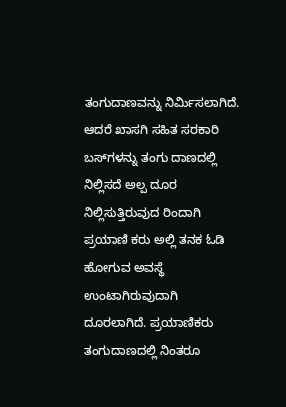ತಂಗುದಾಣವನ್ನು ನಿರ್ಮಿಸಲಾಗಿದೆ. ಆದರೆ ಖಾಸಗಿ ಸಹಿತ ಸರಕಾರಿ ಬಸ್‌ಗಳನ್ನು ತಂಗು ದಾಣದಲ್ಲಿ ನಿಲ್ಲಿಸದೆ ಅಲ್ಪ ದೂರ ನಿಲ್ಲಿಸುತ್ತಿರುವುದ ರಿಂದಾಗಿ ಪ್ರಯಾಣಿ ಕರು ಅಲ್ಲಿ ತನಕ ಓಡಿ ಹೋಗುವ ಅವಸ್ಥೆ ಉಂಟಾಗಿರುವುದಾಗಿ ದೂರಲಾಗಿದೆ. ಪ್ರಯಾಣಿಕರು ತಂಗುದಾಣದಲ್ಲಿ ನಿಂತರೂ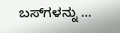ಬಸ್‌ಗಳನ್ನು …